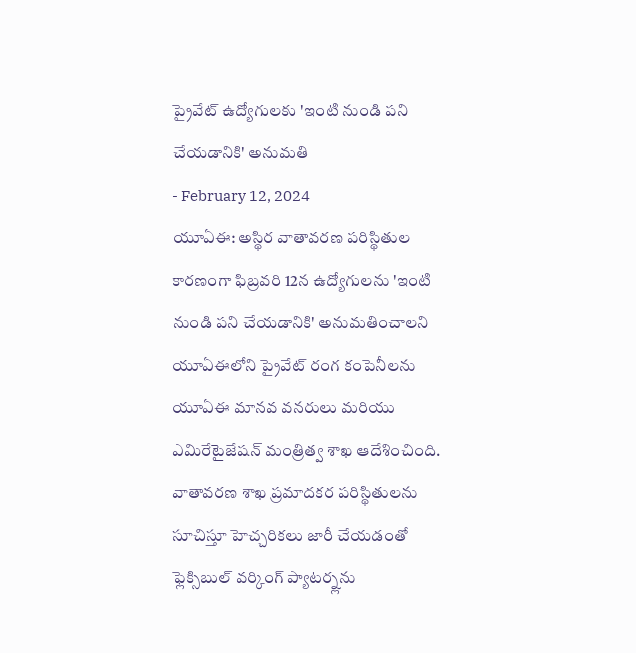ప్రైవేట్ ఉద్యోగులకు 'ఇంటి నుండి పని చేయడానికి' అనుమతి
- February 12, 2024
యూఏఈ: అస్థిర వాతావరణ పరిస్థితుల కారణంగా ఫిబ్రవరి 12న ఉద్యోగులను 'ఇంటి నుండి పని చేయడానికి' అనుమతించాలని యూఏఈలోని ప్రైవేట్ రంగ కంపెనీలను యూఏఈ మానవ వనరులు మరియు ఎమిరేటైజేషన్ మంత్రిత్వ శాఖ ఆదేశించింది. వాతావరణ శాఖ ప్రమాదకర పరిస్థితులను సూచిస్తూ హెచ్చరికలు జారీ చేయడంతో ఫ్లెక్సిబుల్ వర్కింగ్ ప్యాటర్న్లను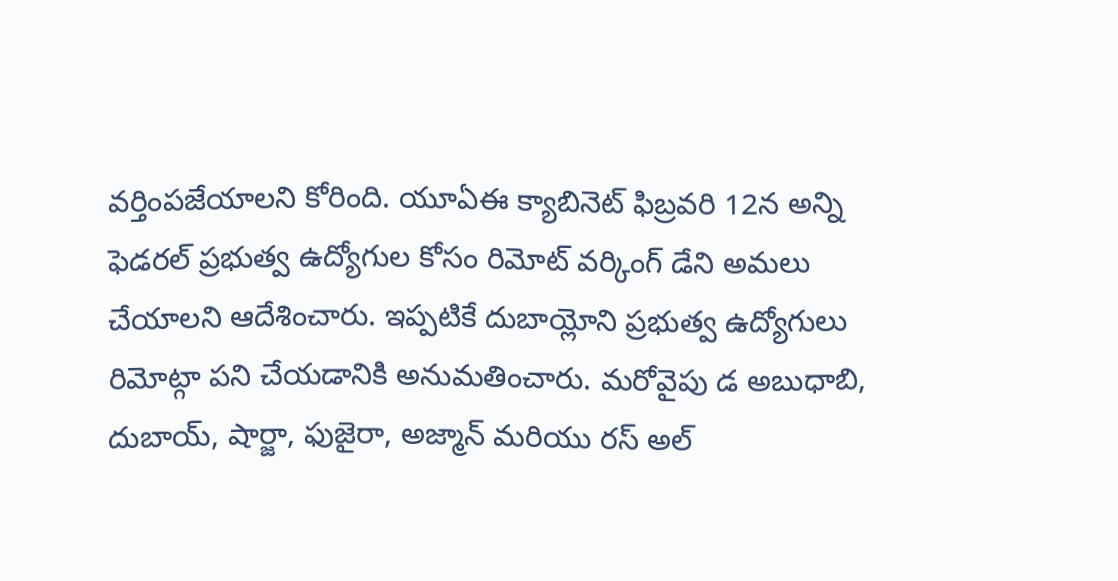వర్తింపజేయాలని కోరింది. యూఏఈ క్యాబినెట్ ఫిబ్రవరి 12న అన్ని ఫెడరల్ ప్రభుత్వ ఉద్యోగుల కోసం రిమోట్ వర్కింగ్ డేని అమలు చేయాలని ఆదేశించారు. ఇప్పటికే దుబాయ్లోని ప్రభుత్వ ఉద్యోగులు రిమోట్గా పని చేయడానికి అనుమతించారు. మరోవైపు డ అబుధాబి, దుబాయ్, షార్జా, ఫుజైరా, అజ్మాన్ మరియు రస్ అల్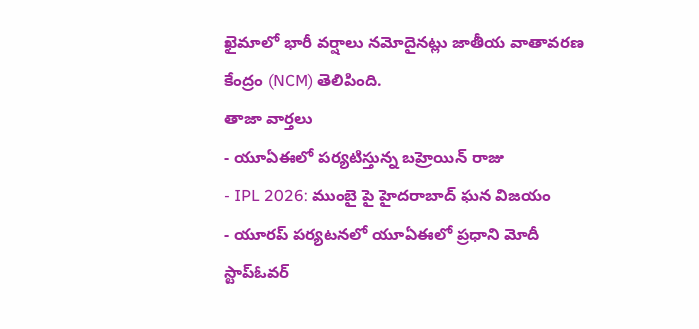ఖైమాలో భారీ వర్షాలు నమోదైనట్లు జాతీయ వాతావరణ కేంద్రం (NCM) తెలిపింది.
తాజా వార్తలు
- యూఏఈలో పర్యటిస్తున్న బహ్రెయిన్ రాజు
- IPL 2026: ముంబై పై హైదరాబాద్ ఘన విజయం
- యూరప్ పర్యటనలో యూఏఈలో ప్రధాని మోదీ స్టాప్ఓవర్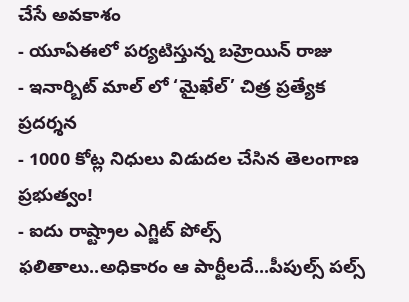చేసే అవకాశం
- యూఏఈలో పర్యటిస్తున్న బహ్రెయిన్ రాజు
- ఇనార్బిట్ మాల్ లో ‘మైఖేల్’ చిత్ర ప్రత్యేక ప్రదర్శన
- 1000 కోట్ల నిధులు విడుదల చేసిన తెలంగాణ ప్రభుత్వం!
- ఐదు రాష్ట్రాల ఎగ్జిట్ పోల్స్ ఫలితాలు..అధికారం ఆ పార్టీలదే...పీపుల్స్ పల్స్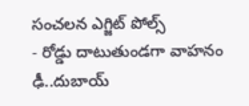సంచలన ఎగ్జిట్ పోల్స్
- రోడ్డు దాటుతుండగా వాహనం ఢీ..దుబాయ్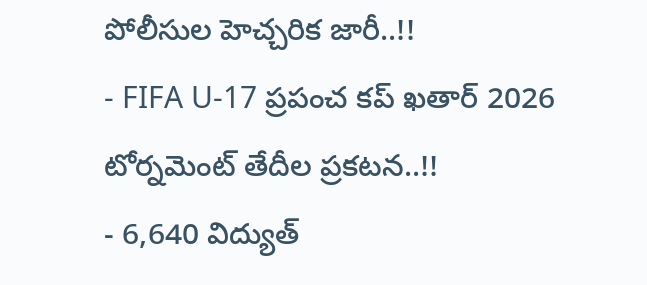పోలీసుల హెచ్చరిక జారీ..!!
- FIFA U-17 ప్రపంచ కప్ ఖతార్ 2026 టోర్నమెంట్ తేదీల ప్రకటన..!!
- 6,640 విద్యుత్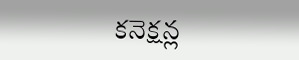కనెక్షన్ల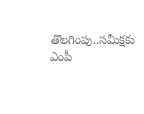తొలగింపు..సమీక్షకు ఎంపీ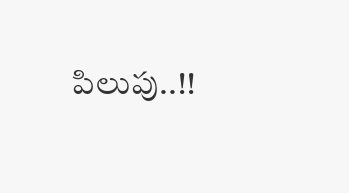పిలుపు..!!